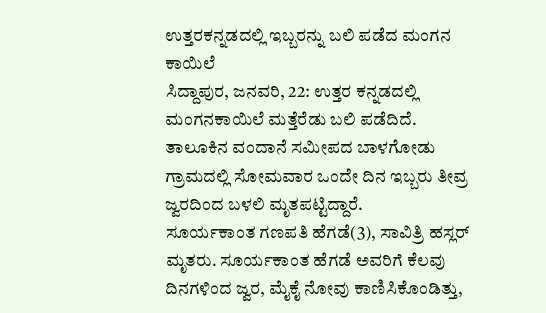ಉತ್ತರಕನ್ನಡದಲ್ಲಿ ಇಬ್ಬರನ್ನು ಬಲಿ ಪಡೆದ ಮಂಗನ ಕಾಯಿಲೆ
ಸಿದ್ದಾಪುರ, ಜನವರಿ, 22: ಉತ್ತರ ಕನ್ನಡದಲ್ಲಿ ಮಂಗನಕಾಯಿಲೆ ಮತ್ತೆರೆಡು ಬಲಿ ಪಡೆದಿದೆ. ತಾಲೂಕಿನ ವಂದಾನೆ ಸಮೀಪದ ಬಾಳಗೋಡು ಗ್ರಾಮದಲ್ಲಿ ಸೋಮವಾರ ಒಂದೇ ದಿನ ಇಬ್ಬರು ತೀವ್ರ ಜ್ವರದಿಂದ ಬಳಲಿ ಮೃತಪಟ್ಟಿದ್ದಾರೆ.
ಸೂರ್ಯಕಾಂತ ಗಣಪತಿ ಹೆಗಡೆ(3), ಸಾವಿತ್ರಿ ಹಸ್ಲರ್ ಮೃತರು. ಸೂರ್ಯಕಾಂತ ಹೆಗಡೆ ಅವರಿಗೆ ಕೆಲವು ದಿನಗಳಿಂದ ಜ್ವರ, ಮೈಕೈ ನೋವು ಕಾಣಿಸಿಕೊಂಡಿತ್ತು,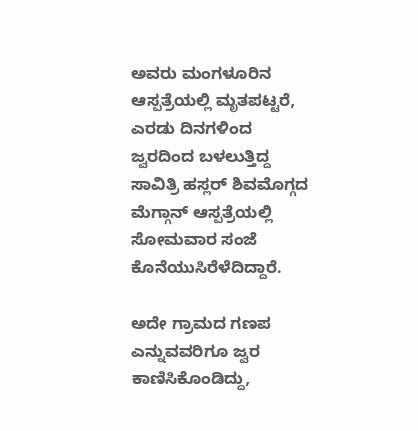ಅವರು ಮಂಗಳೂರಿನ ಆಸ್ಪತ್ರೆಯಲ್ಲಿ ಮೃತಪಟ್ಟರೆ, ಎರಡು ದಿನಗಳಿಂದ ಜ್ವರದಿಂದ ಬಳಲುತ್ತಿದ್ದ ಸಾವಿತ್ರಿ ಹಸ್ಲರ್ ಶಿವಮೊಗ್ಗದ ಮೆಗ್ಗಾನ್ ಆಸ್ಪತ್ರೆಯಲ್ಲಿ ಸೋಮವಾರ ಸಂಜೆ ಕೊನೆಯುಸಿರೆಳೆದಿದ್ದಾರೆ.

ಅದೇ ಗ್ರಾಮದ ಗಣಪ ಎನ್ನುವವರಿಗೂ ಜ್ವರ ಕಾಣಿಸಿಕೊಂಡಿದ್ದು,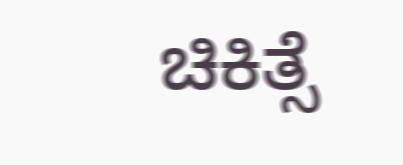ಚಿಕಿತ್ಸೆ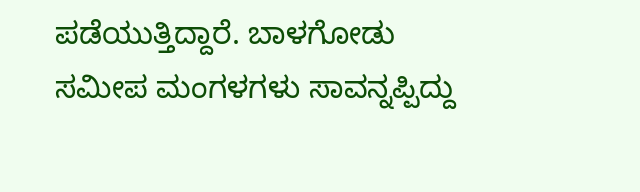ಪಡೆಯುತ್ತಿದ್ದಾರೆ. ಬಾಳಗೋಡು ಸಮೀಪ ಮಂಗಳಗಳು ಸಾವನ್ನಪ್ಪಿದ್ದು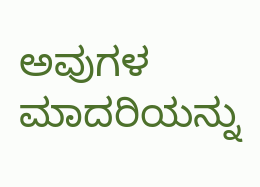ಅವುಗಳ ಮಾದರಿಯನ್ನು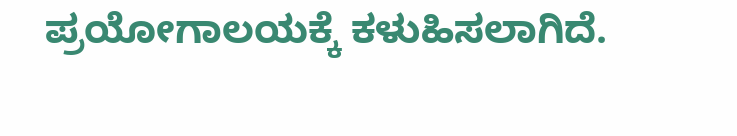ಪ್ರಯೋಗಾಲಯಕ್ಕೆ ಕಳುಹಿಸಲಾಗಿದೆ.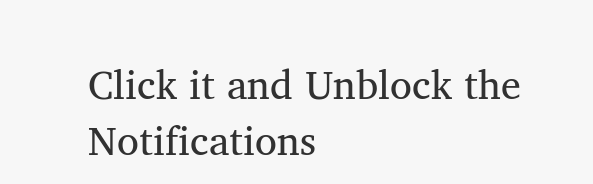Click it and Unblock the Notifications